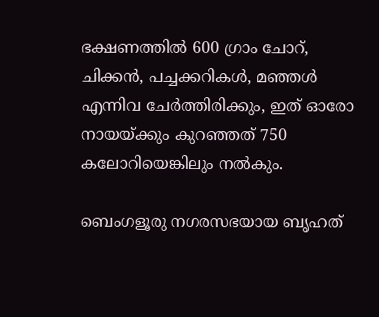ഭക്ഷണത്തിൽ 600 ഗ്രാം ചോറ്, ചിക്കൻ, പച്ചക്കറികൾ, മഞ്ഞൾ എന്നിവ ചേർത്തിരിക്കും, ഇത് ഓരോ നായയ്ക്കും കുറഞ്ഞത് 750 കലോറിയെങ്കിലും നൽകും.

ബെംഗളൂരു നഗരസഭയായ ബൃഹത്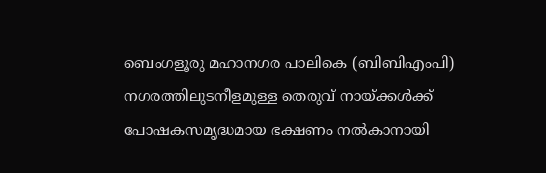ബെംഗളൂരു മഹാനഗര പാലികെ (ബിബിഎംപി) നഗരത്തിലുടനീളമുള്ള തെരുവ് നായ്ക്കൾക്ക് പോഷകസമൃദ്ധമായ ഭക്ഷണം നൽകാനായി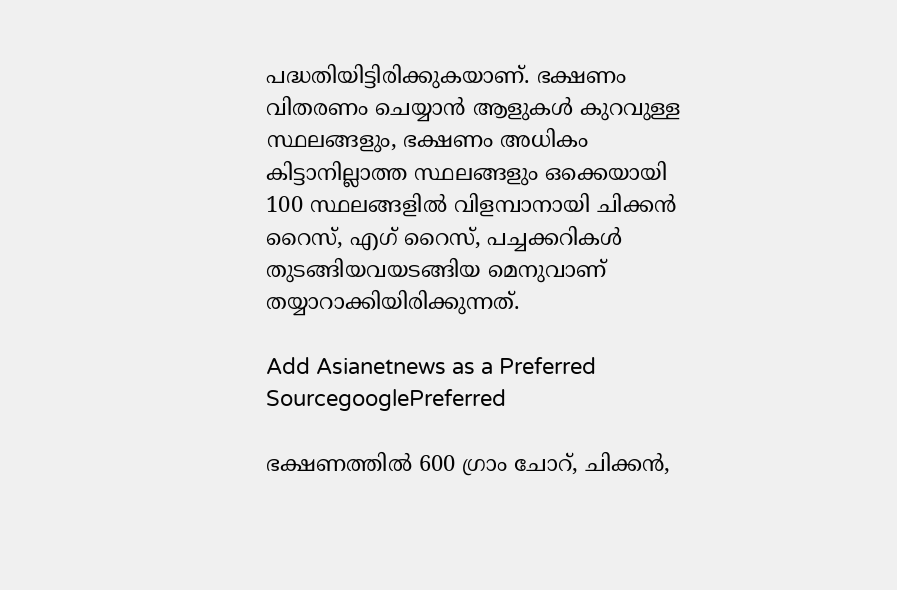പദ്ധതിയിട്ടിരിക്കുകയാണ്. ഭക്ഷണം വിതരണം ചെയ്യാൻ ആളുകൾ കുറവുള്ള സ്ഥലങ്ങളും, ഭക്ഷണം അധികം കിട്ടാനില്ലാത്ത സ്ഥലങ്ങളും ഒക്കെയായി 100 സ്ഥലങ്ങളിൽ വിളമ്പാനായി ചിക്കൻ റൈസ്, എഗ് റൈസ്, പച്ചക്കറികൾ തുടങ്ങിയവയടങ്ങിയ മെനുവാണ് തയ്യാറാക്കിയിരിക്കുന്നത്.

Add Asianetnews as a Preferred SourcegooglePreferred

ഭക്ഷണത്തിൽ 600 ഗ്രാം ചോറ്, ചിക്കൻ,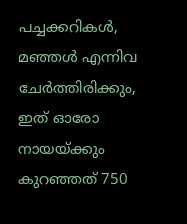പച്ചക്കറികൾ, മഞ്ഞൾ എന്നിവ ചേർത്തിരിക്കും, ഇത് ഓരോ നായയ്ക്കും കുറഞ്ഞത് 750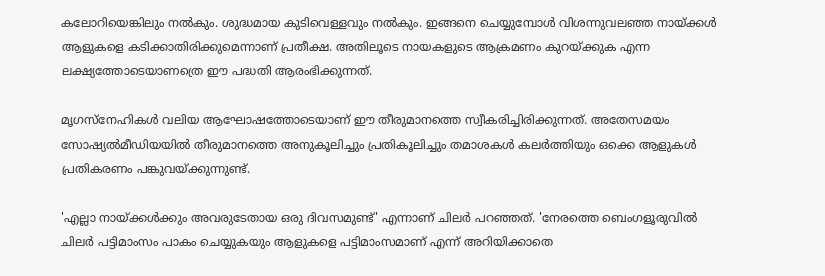കലോറിയെങ്കിലും നൽകും. ശുദ്ധമായ കുടിവെള്ളവും നൽകും. ഇങ്ങനെ ചെയ്യുമ്പോൾ വിശന്നുവലഞ്ഞ നായ്ക്കൾ ആളുകളെ കടിക്കാതിരിക്കുമെന്നാണ് പ്രതീക്ഷ. അതിലൂടെ നായകളുടെ ആക്രമണം കുറയ്ക്കുക എന്ന ലക്ഷ്യത്തോടെയാണത്രെ ഈ പദ്ധതി ആരംഭിക്കുന്നത്.

മൃഗസ്നേഹികൾ വലിയ ആഘോഷത്തോടെയാണ് ഈ തീരുമാനത്തെ സ്വീകരിച്ചിരിക്കുന്നത്. അതേസമയം സോഷ്യൽമീഡിയയിൽ തീരുമാനത്തെ അനുകൂലിച്ചും പ്രതികൂലിച്ചും തമാശകൾ കലർത്തിയും ഒക്കെ ആളുകൾ പ്രതികരണം പങ്കുവയ്ക്കുന്നുണ്ട്.

'എല്ലാ നായ്ക്കൾക്കും അവരുടേതായ ഒരു ദിവസമുണ്ട്' എന്നാണ് ചിലർ പറഞ്ഞത്. 'നേരത്തെ ബെംഗളൂരുവിൽ ചിലർ പട്ടിമാംസം പാകം ചെയ്യുകയും ആളുകളെ പട്ടിമാംസമാണ് എന്ന് അറിയിക്കാതെ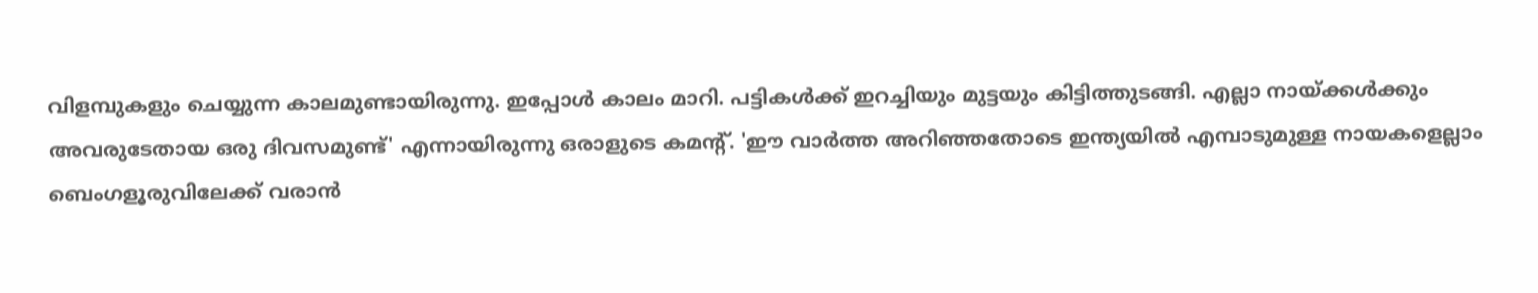വിളമ്പുകളും ചെയ്യുന്ന കാലമുണ്ടായിരുന്നു. ഇപ്പോൾ കാലം മാറി. പട്ടികൾക്ക് ഇറച്ചിയും മുട്ടയും കിട്ടിത്തുടങ്ങി. എല്ലാ നായ്ക്കൾക്കും അവരുടേതായ ഒരു ദിവസമുണ്ട്' എന്നായിരുന്നു ഒരാളുടെ കമന്റ്. 'ഈ വാർത്ത അറിഞ്ഞതോടെ ഇന്ത്യയിൽ എമ്പാടുമുള്ള നായകളെല്ലാം ബെംഗളൂരുവിലേക്ക് വരാൻ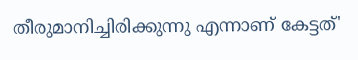തീരുമാനിച്ചിരിക്കുന്നു എന്നാണ് കേട്ടത്'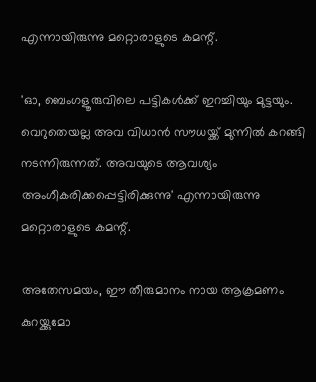എന്നായിരുന്നു മറ്റൊരാളുടെ കമന്റ്.

'ഓ, ബെംഗളൂരുവിലെ പട്ടികൾക്ക് ഇറച്ചിയും മുട്ടയും. വെറുതെയല്ല അവ വിധാൻ സൗധയ്ക്ക് മുന്നിൽ കറങ്ങി നടന്നിരുന്നത്. അവയുടെ ആവശ്യം അംഗീകരിക്കപ്പെട്ടിരിക്കുന്നു' എന്നായിരുന്നു മറ്റൊരാളുടെ കമന്റ്.

അതേസമയം, ഈ തീരുമാനം നായ ആക്രമണം കുറയ്ക്കുമോ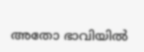അതോ ഭാവിയിൽ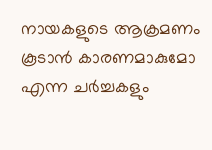നായകളുടെ ആക്രമണം കൂടാൻ കാരണമാകുമോ എന്ന ചർച്ചകളും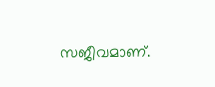സജീവമാണ്.